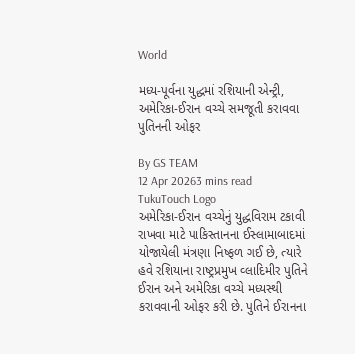World

મધ્ય-પૂર્વના યુદ્ધમાં રશિયાની એન્ટ્રી, અમેરિકા-ઈરાન વચ્ચે સમજૂતી કરાવવા પુતિનની ઓફર

By GS TEAM
12 Apr 20263 mins read
TukuTouch Logo
અમેરિકા-ઈરાન વચ્ચેનું યુદ્ધવિરામ ટકાવી રાખવા માટે પાકિસ્તાનના ઈસ્લામાબાદમાં યોજાયેલી મંત્રણા નિષ્ફળ ગઈ છે, ત્યારે હવે રશિયાના રાષ્ટ્રપ્રમુખ વ્લાદિમીર પુતિને ઈરાન અને અમેરિકા વચ્ચે મધ્યસ્થી કરાવવાની ઓફર કરી છે. પુતિને ઈરાનના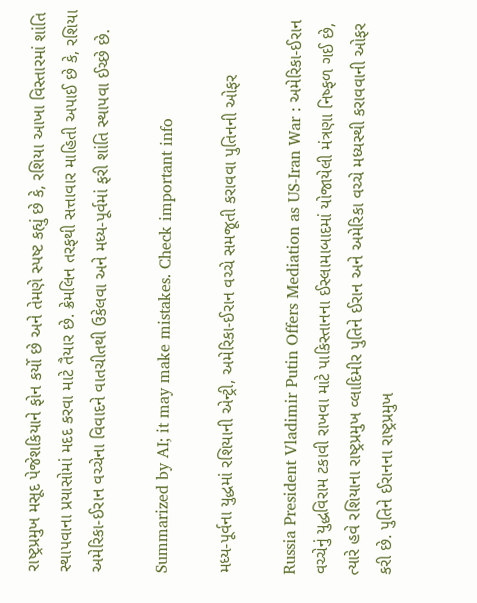રાષ્ટ્રપ્રમુખ મસૂદ પેજેશકિયાને ફોન કર્યો છે અને તેમણે સ્પષ્ટ કહ્યું છે કે, રશિયા આખા વિસ્તારમાં શાંતિ સ્થાપવાના પ્રયાસોમાં મદદ કરવા માટે તૈયાર છે. ક્રેમલિન તરફથી સત્તાવાર માહિતી અપાઈ છે કે, રશિયા અમેરિકા-ઈરાન વચ્ચેના વિવાદને વાતચીતથી ઉકેલવા અને મધ્ય-પૂર્વમાં ફરી શાંતિ સ્થાપવા ઈચ્છે છે.

Summarized by AI; it may make mistakes. Check important info

મધ્ય-પૂર્વના યુદ્ધમાં રશિયાની એન્ટ્રી, અમેરિકા-ઈરાન વચ્ચે સમજૂતી કરાવવા પુતિનની ઓફર

Russia President Vladimir Putin Offers Mediation as US-Iran War : અમેરિકા-ઈરાન વચ્ચેનું યુદ્ધવિરામ ટકાવી રાખવા માટે પાકિસ્તાનના ઈસ્લામાબાદમાં યોજાયેલી મંત્રણા નિષ્ફળ ગઈ છે, ત્યારે હવે રશિયાના રાષ્ટ્રપ્રમુખ વ્લાદિમીર પુતિને ઈરાન અને અમેરિકા વચ્ચે મધ્યસ્થી કરાવવાની ઓફર કરી છે. પુતિને ઈરાનના રાષ્ટ્રપ્રમુખ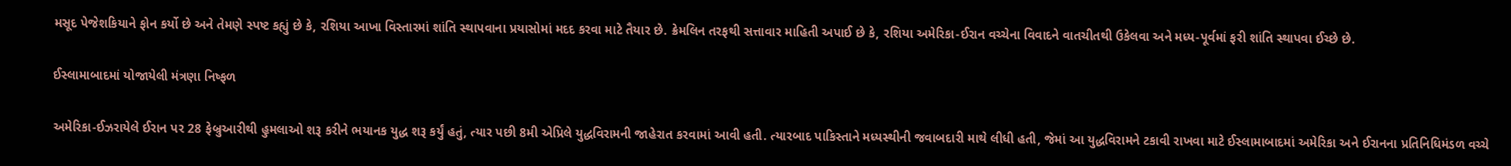મસૂદ પેજેશકિયાને ફોન કર્યો છે અને તેમણે સ્પષ્ટ કહ્યું છે કે, રશિયા આખા વિસ્તારમાં શાંતિ સ્થાપવાના પ્રયાસોમાં મદદ કરવા માટે તૈયાર છે. ક્રેમલિન તરફથી સત્તાવાર માહિતી અપાઈ છે કે, રશિયા અમેરિકા-ઈરાન વચ્ચેના વિવાદને વાતચીતથી ઉકેલવા અને મધ્ય-પૂર્વમાં ફરી શાંતિ સ્થાપવા ઈચ્છે છે.

ઈસ્લામાબાદમાં યોજાયેલી મંત્રણા નિષ્ફળ

અમેરિકા-ઈઝરાયેલે ઈરાન પર 28 ફેબ્રુઆરીથી હુમલાઓ શરૂ કરીને ભયાનક યુદ્ધ શરૂ કર્યું હતું, ત્યાર પછી 8મી એપ્રિલે યુદ્ધવિરામની જાહેરાત કરવામાં આવી હતી. ત્યારબાદ પાકિસ્તાને મધ્યસ્થીની જવાબદારી માથે લીધી હતી, જેમાં આ યુદ્ધવિરામને ટકાવી રાખવા માટે ઈસ્લામાબાદમાં અમેરિકા અને ઈરાનના પ્રતિનિધિમંડળ વચ્ચે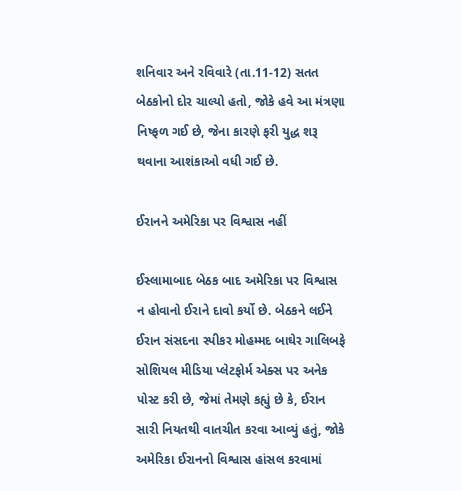શનિવાર અને રવિવારે (તા.11-12) સતત બેઠકોનો દોર ચાલ્યો હતો, જોકે હવે આ મંત્રણા નિષ્ફળ ગઈ છે, જેના કારણે ફરી યુદ્ધ શરૂ થવાના આશંકાઓ વધી ગઈ છે.

ઈરાનને અમેરિકા પર વિશ્વાસ નહીં

ઈસ્લામાબાદ બેઠક બાદ અમેરિકા પર વિશ્વાસ ન હોવાનો ઈરાને દાવો કર્યો છે. બેઠકને લઈને ઈરાન સંસદના સ્પીકર મોહમ્મદ બાઘેર ગાલિબફે સોશિયલ મીડિયા પ્લેટફોર્મ એક્સ પર અનેક પોસ્ટ કરી છે, જેમાં તેમણે કહ્યું છે કે, ઈરાન સારી નિયતથી વાતચીત કરવા આવ્યું હતું, જોકે અમેરિકા ઈરાનનો વિશ્વાસ હાંસલ કરવામાં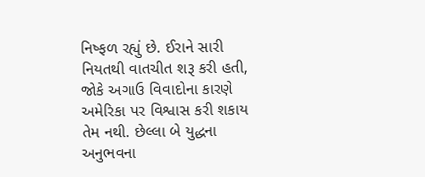નિષ્ફળ રહ્યું છે. ઈરાને સારી નિયતથી વાતચીત શરૂ કરી હતી, જોકે અગાઉ વિવાદોના કારણે અમેરિકા પર વિશ્વાસ કરી શકાય તેમ નથી. છેલ્લા બે યુદ્ધના અનુભવના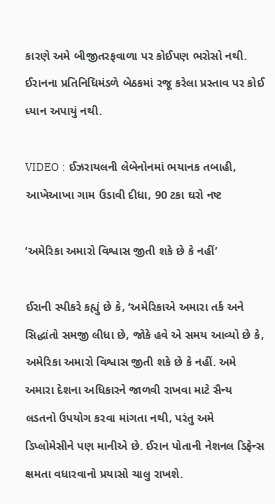કારણે અમે બીજીતરફવાળા પર કોઈપણ ભરોસો નથી. ઈરાનના પ્રતિનિધિમંડળે બેઠકમાં રજૂ કરેલા પ્રસ્તાવ પર કોઈ ધ્યાન અપાયું નથી.

VIDEO : ઈઝરાયલની લેબેનોનમાં ભયાનક તબાહી, આખેઆખા ગામ ઉડાવી દીધા, 90 ટકા ઘરો નષ્ટ

‘અમેરિકા અમારો વિશ્વાસ જીતી શકે છે કે નહીં’

ઈરાની સ્પીકરે કહ્યું છે કે, ‘અમેરિકાએ અમારા તર્ક અને સિદ્ધાંતો સમજી લીધા છે, જોકે હવે એ સમય આવ્યો છે કે, અમેરિકા અમારો વિશ્વાસ જીતી શકે છે કે નહીં. અમે અમારા દેશના અધિકારને જાળવી રાખવા માટે સૈન્ય લડતનો ઉપયોગ કરવા માંગતા નથી, પરંતુ અમે ડિપ્લોમેસીને પણ માનીએ છે. ઈરાન પોતાની નેશનલ ડિફેન્સ ક્ષમતા વધારવાનો પ્રયાસો ચાલુ રાખશે.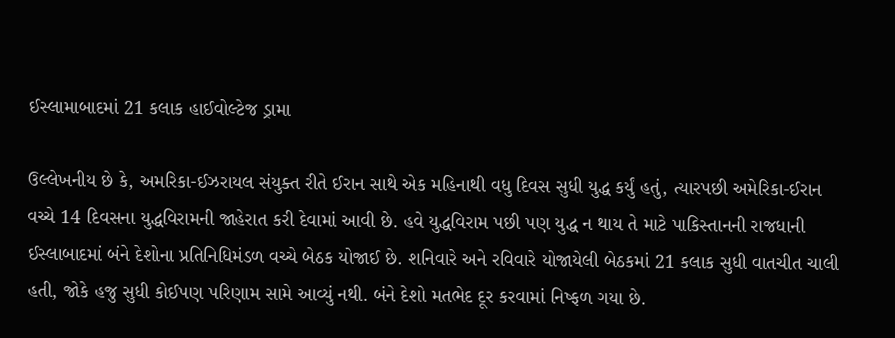ઈસ્લામાબાદમાં 21 કલાક હાઈવોલ્ટેજ ડ્રામા

ઉલ્લેખનીય છે કે, અમરિકા-ઈઝરાયલ સંયુક્ત રીતે ઈરાન સાથે એક મહિનાથી વધુ દિવસ સુધી યુદ્ધ કર્યું હતું, ત્યારપછી અમેરિકા-ઈરાન વચ્ચે 14 દિવસના યુદ્ધવિરામની જાહેરાત કરી દેવામાં આવી છે. હવે યુદ્ધવિરામ પછી પણ યુદ્ધ ન થાય તે માટે પાકિસ્તાનની રાજધાની ઈસ્લાબાદમાં બંને દેશોના પ્રતિનિધિમંડળ વચ્ચે બેઠક યોજાઈ છે. શનિવારે અને રવિવારે યોજાયેલી બેઠકમાં 21 કલાક સુધી વાતચીત ચાલી હતી, જોકે હજુ સુધી કોઈપણ પરિણામ સામે આવ્યું નથી. બંને દેશો મતભેદ દૂર કરવામાં નિષ્ફળ ગયા છે.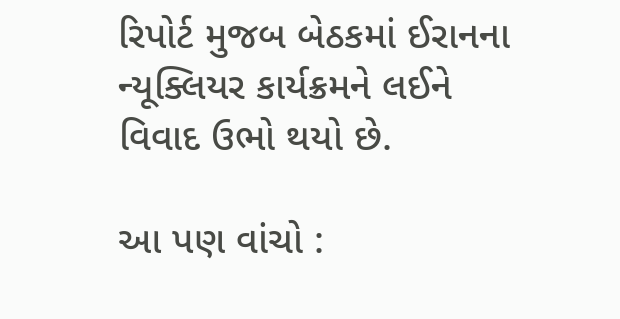રિપોર્ટ મુજબ બેઠકમાં ઈરાનના ન્યૂક્લિયર કાર્યક્રમને લઈને વિવાદ ઉભો થયો છે.

આ પણ વાંચો :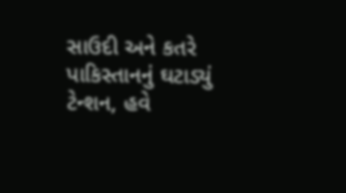સાઉદી અને કતરે પાકિસ્તાનનું ઘટાડ્યું ટેન્શન, હવે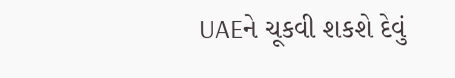UAEને ચૂકવી શકશે દેવું